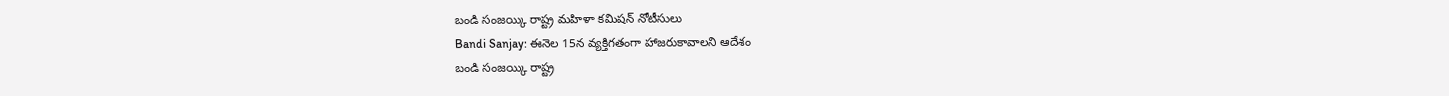బండి సంజయ్కి రాష్ట్ర మహిళా కమిషన్ నోటీసులు
Bandi Sanjay: ఈనెల 15న వ్యక్తిగతంగా హాజరుకావాలని ఆదేశం
బండి సంజయ్కి రాష్ట్ర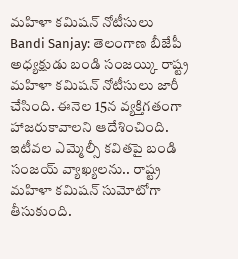మహిళా కమిషన్ నోటీసులు
Bandi Sanjay: తెలంగాణ బీజేపీ అధ్యక్షుడు బండి సంజయ్కి రాష్ట్ర మహిళా కమిషన్ నోటీసులు జారీ చేసింది. ఈనెల 15న వ్యక్తిగతంగా హాజరుకావాలని ఆదేశించింది. ఇటీవల ఎమ్మెల్సీ కవితపై బండి సంజయ్ వ్యాఖ్యలను.. రాష్ట్ర మహిళా కమిషన్ సుమోటోగా తీసుకుంది.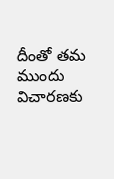దీంతో తమ ముందు విచారణకు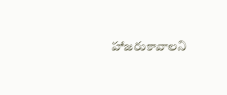హాజరుకావాలని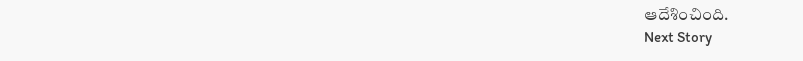ఆదేశించింది.
Next Story